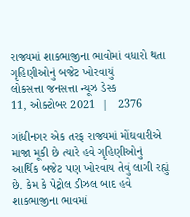રાજ્યમાં શાકભાજીના ભાવોમાં વધારો થતા ગૃહિણીઓનું બજેટ ખોરવાયું
લોકસત્તા જનસત્તા ન્યૂઝ ડેસ્ક
11, ઓક્ટોબર 2021  |   2376

ગાંધીનગર એક તરફ રાજ્યમાં મોંઘવારીએ માજા મૂકી છે ત્યારે હવે ગૃહિણીઓનું આર્થિક બજેટ પણ ખોરવાય તેવું લાગી રહ્યું છે. કેમ કે પેટ્રોલ ડીઝલ બાદ હવે શાકભાજીના ભાવમાં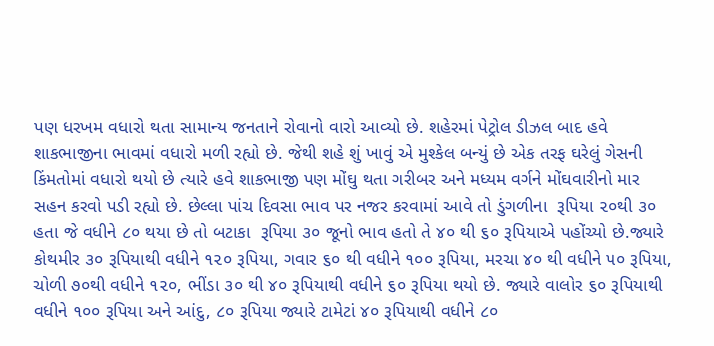પણ ધરખમ વધારો થતા સામાન્ય જનતાને રોવાનો વારો આવ્યો છે. શહેરમાં પેટ્રોલ ડીઝલ બાદ હવે શાકભાજીના ભાવમાં વધારો મળી રહ્યો છે. જેથી શહે શું ખાવું એ મુશ્કેલ બન્યું છે એક તરફ ઘરેલું ગેસની કિંમતોમાં વધારો થયો છે ત્યારે હવે શાકભાજી પણ મોંઘુ થતા ગરીબર અને મધ્યમ વર્ગને મોંઘવારીનો માર સહન કરવો પડી રહ્યો છે. છેલ્લા પાંચ દિવસા ભાવ પર નજર કરવામાં આવે તો ડુંગળીના  રૂપિયા ૨૦થી ૩૦ હતા જે વધીને ૮૦ થયા છે તો બટાકા  રૂપિયા ૩૦ જૂનો ભાવ હતો તે ૪૦ થી ૬૦ રૂપિયાએ પહોંચ્યો છે.જ્યારે કોથમીર ૩૦ રૂપિયાથી વધીને ૧૨૦ રૂપિયા, ગવાર ૬૦ થી વધીને ૧૦૦ રૂપિયા, મરચા ૪૦ થી વધીને ૫૦ રૂપિયા, ચોળી ૭૦થી વધીને ૧૨૦, ભીંડા ૩૦ થી ૪૦ રૂપિયાથી વધીને ૬૦ રૂપિયા થયો છે. જ્યારે વાલોર ૬૦ રૂપિયાથી વધીને ૧૦૦ રૂપિયા અને આંદુ, ૮૦ રૂપિયા જ્યારે ટામેટાં ૪૦ રૂપિયાથી વધીને ૮૦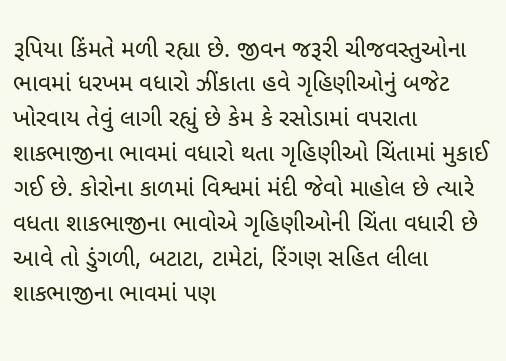રૂપિયા કિંમતે મળી રહ્યા છે. જીવન જરૂરી ચીજવસ્તુઓના ભાવમાં ધરખમ વધારો ઝીંકાતા હવે ગૃહિણીઓનું બજેટ ખોરવાય તેવું લાગી રહ્યું છે કેમ કે રસોડામાં વપરાતા શાકભાજીના ભાવમાં વધારો થતા ગૃહિણીઓ ચિંતામાં મુકાઈ ગઈ છે. કોરોના કાળમાં વિશ્વમાં મંદી જેવો માહોલ છે ત્યારે વધતા શાકભાજીના ભાવોએ ગૃહિણીઓની ચિંતા વધારી છે આવે તો ડુંગળી, બટાટા, ટામેટાં, રિંગણ સહિત લીલા શાકભાજીના ભાવમાં પણ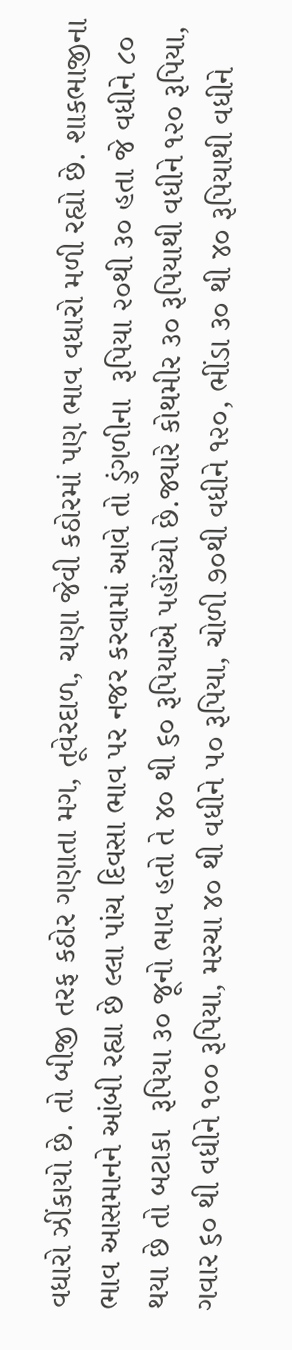વધારો ઝીંકાયો છે. તો બીજી તરફ કઠોર ગણાતા મગ, તૂવેરદાળ, ચણા જેવી કઠોરમાં પણ ભાવ વધારો મળી રહ્યો છે. શાકભાજીના ભાવ આસમાનને આંબી રહ્યા છે લ્લા પાંચ દિવસા ભાવ પર નજર કરવામાં આવે તો ડુંગળીના  રૂપિયા ૨૦થી ૩૦ હતા જે વધીને ૮૦ થયા છે તો બટાકા  રૂપિયા ૩૦ જૂનો ભાવ હતો તે ૪૦ થી ૬૦ રૂપિયાએ પહોંચ્યો છે.જ્યારે કોથમીર ૩૦ રૂપિયાથી વધીને ૧૨૦ રૂપિયા, ગવાર ૬૦ થી વધીને ૧૦૦ રૂપિયા, મરચા ૪૦ થી વધીને ૫૦ રૂપિયા, ચોળી ૭૦થી વધીને ૧૨૦, ભીંડા ૩૦ થી ૪૦ રૂપિયાથી વધીને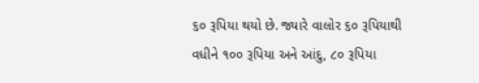૬૦ રૂપિયા થયો છે. જ્યારે વાલોર ૬૦ રૂપિયાથી વધીને ૧૦૦ રૂપિયા અને આંદુ, ૮૦ રૂપિયા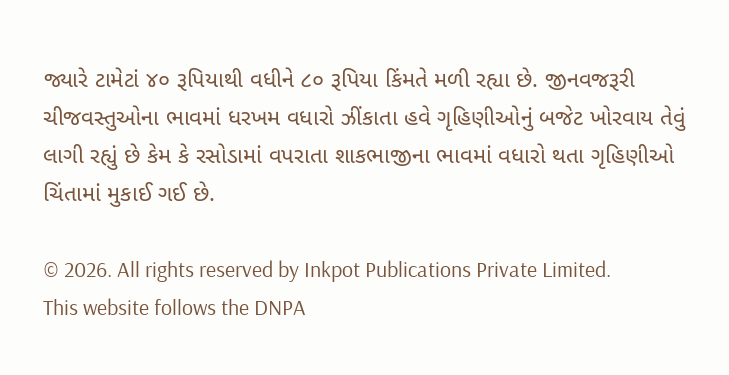જ્યારે ટામેટાં ૪૦ રૂપિયાથી વધીને ૮૦ રૂપિયા કિંમતે મળી રહ્યા છે. જીનવજરૂરી ચીજવસ્તુઓના ભાવમાં ધરખમ વધારો ઝીંકાતા હવે ગૃહિણીઓનું બજેટ ખોરવાય તેવું લાગી રહ્યું છે કેમ કે રસોડામાં વપરાતા શાકભાજીના ભાવમાં વધારો થતા ગૃહિણીઓ ચિંતામાં મુકાઈ ગઈ છે.

© 2026. All rights reserved by Inkpot Publications Private Limited.
This website follows the DNPA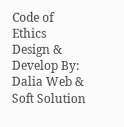Code of Ethics
Design & Develop By:
Dalia Web & Soft Solution